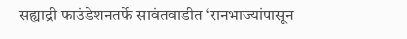सह्याद्री फाउंडेशनतर्फे सावंतवाडीत ‘रानभाज्यांपासून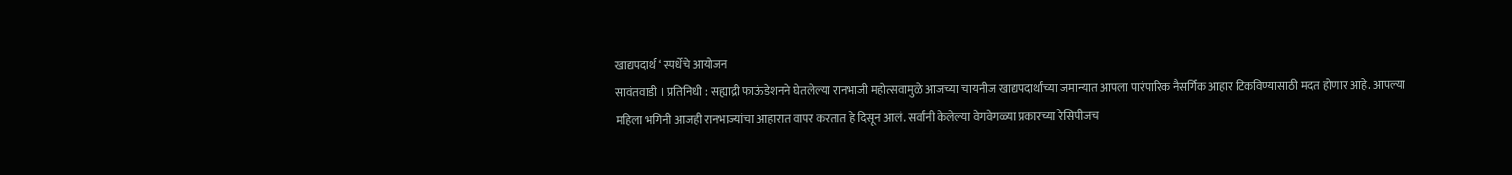खाद्यपदार्थ ‘ स्पर्धेचे आयोजन
सावंतवाडी । प्रतिनिधी : सह्याद्री फाऊंडेशनने घेतलेल्या रानभाजी महोत्सवामुळे आजच्या चायनीज खाद्यपदार्थांच्या जमान्यात आपला पारंपारिक नैसर्गिक आहार टिकविण्यासाठी मदत होणार आहे. आपल्या महिला भगिनी आजही रानभाज्यांचा आहारात वापर करतात हे दिसून आलं. सर्वांनी केलेल्या वेगवेगळ्या प्रकारच्या रेसिपीजच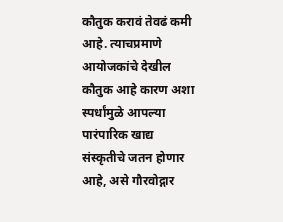कौतुक करावं तेवढं कमी आहे. त्याचप्रमाणे आयोजकांचे देखील कौतुक आहे कारण अशा स्पर्धांमुळे आपल्या पारंपारिक खाद्य संस्कृतीचे जतन होणार आहे, असे गौरवोद्गार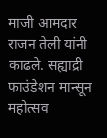माजी आमदार राजन तेली यांनी काढले. सह्याद्री फाउंडेशन मान्सून महोत्सव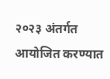२०२३ अंतर्गत आयोजित करण्यात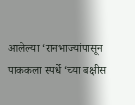आलेल्या ‘रानभाज्यांपासून पाककला स्पर्धे ‘च्या बक्षीस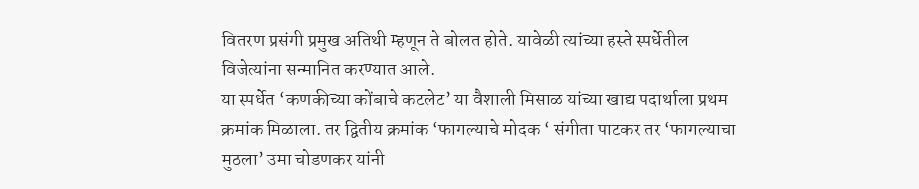वितरण प्रसंगी प्रमुख अतिथी म्हणून ते बोलत होते. यावेळी त्यांच्या हस्ते स्पर्धेतील विजेत्यांना सन्मानित करण्यात आले.
या स्पर्धेत ‘कणकीच्या कोंबाचे कटलेट’ या वैशाली मिसाळ यांच्या खाद्य पदार्थाला प्रथम क्रमांक मिळाला. तर द्वितीय क्रमांक ‘फागल्याचे मोदक ‘ संगीता पाटकर तर ‘फागल्याचा मुठला’ उमा चोडणकर यांनी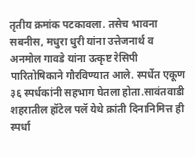तृतीय क्रमांक पटकावला. तसेच भावना सबनीस, मधुरा धुरी यांना उत्तेजनार्थ व अनमोल गावडे यांना उत्कृष्ट रेसिपी पारितोषिकाने गौरविण्यात आले. स्पर्धेत एकूण ३६ स्पर्धकांनी सहभाग घेतला होता.सावंतवाडी शहरातील हॉटेल पलॅ येथे क्रांती दिनानिमित्त ही स्पर्धा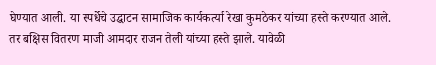घेण्यात आली. या स्पर्धेचे उद्घाटन सामाजिक कार्यकर्त्या रेखा कुमठेकर यांच्या हस्ते करण्यात आले. तर बक्षिस वितरण माजी आमदार राजन तेली यांच्या हस्ते झाले. यावेळी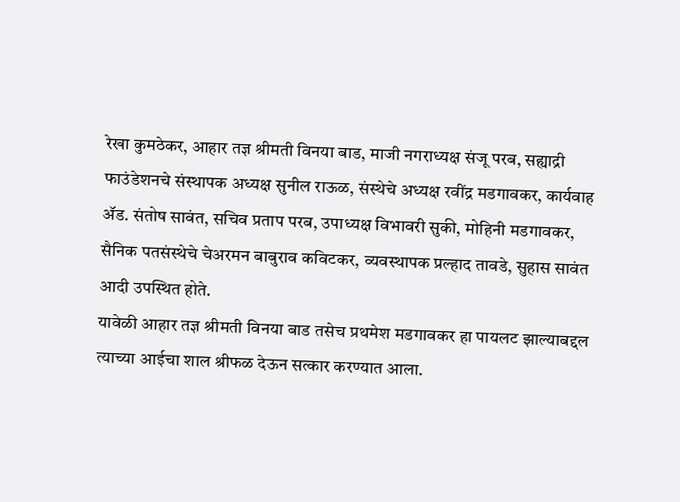रेखा कुमठेकर, आहार तज्ञ श्रीमती विनया बाड, माजी नगराध्यक्ष संजू परब, सह्याद्री फाउंडेशनचे संस्थापक अध्यक्ष सुनील राऊळ, संस्थेचे अध्यक्ष रवींद्र मडगावकर, कार्यवाह ॲड. संतोष सावंत, सचिव प्रताप परब, उपाध्यक्ष विभावरी सुकी, मोहिनी मडगावकर, सैनिक पतसंस्थेचे चेअरमन बाबुराव कविटकर, व्यवस्थापक प्रल्हाद तावडे, सुहास सावंत आदी उपस्थित होते.
यावेळी आहार तज्ञ श्रीमती विनया बाड तसेच प्रथमेश मडगावकर हा पायलट झाल्याबद्दल त्याच्या आईचा शाल श्रीफळ देऊन सत्कार करण्यात आला.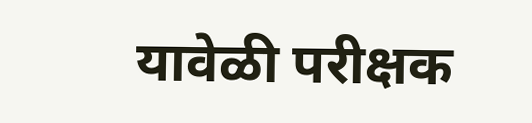यावेळी परीक्षक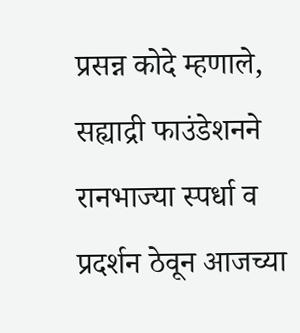प्रसन्न कोदे म्हणाले, सह्याद्री फाउंडेशनने रानभाज्या स्पर्धा व प्रदर्शन ठेवून आजच्या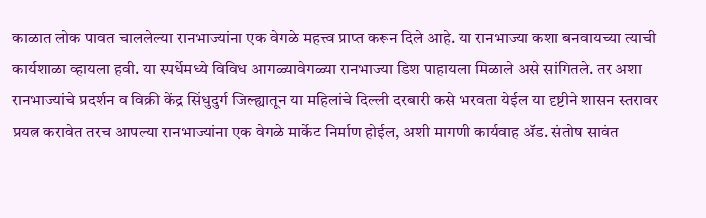काळात लोक पावत चाललेल्या रानभाज्यांना एक वेगळे महत्त्व प्राप्त करून दिले आहे. या रानभाज्या कशा बनवायच्या त्याची कार्यशाळा व्हायला हवी. या स्पर्धेमध्ये विविध आगळ्यावेगळ्या रानभाज्या डिश पाहायला मिळाले असे सांगितले. तर अशा रानभाज्यांचे प्रदर्शन व विक्री केंद्र सिंधुदुर्ग जिल्ह्यातून या महिलांचे दिल्ली दरबारी कसे भरवता येईल या दृष्टीने शासन स्तरावर प्रयत्न करावेत तरच आपल्या रानभाज्यांना एक वेगळे मार्केट निर्माण होईल, अशी मागणी कार्यवाह ॲड. संतोष सावंत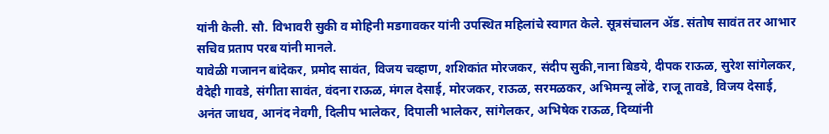यांनी केली. सौ. विभावरी सुकी व मोहिनी मडगावकर यांनी उपस्थित महिलांचे स्वागत केले. सूत्रसंचालन ॲड. संतोष सावंत तर आभार सचिव प्रताप परब यांनी मानले.
यावेळी गजानन बांदेकर, प्रमोद सावंत, विजय चव्हाण, शशिकांत मोरजकर, संदीप सुकी,नाना बिडये, दीपक राऊळ, सुरेश सांगेलकर, वैदेही गावडे, संगीता सावंत, वंदना राऊळ, मंगल देसाई, मोरजकर, राऊळ, सरमळकर, अभिमन्यू लोंढे, राजू तावडे, विजय देसाई, अनंत जाधव, आनंद नेवगी, दिलीप भालेकर, दिपाली भालेकर, सांगेलकर, अभिषेक राऊळ, दिव्यांनी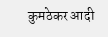कुमठेकर आदी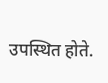उपस्थित होते.